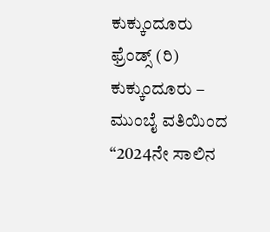ಕುಕ್ಕುಂದೂರು ಫ್ರೆಂಡ್ಸ್ (ರಿ) ಕುಕ್ಕುಂದೂರು – ಮುಂಬೈ ವತಿಯಿಂದ “2024ನೇ ಸಾಲಿನ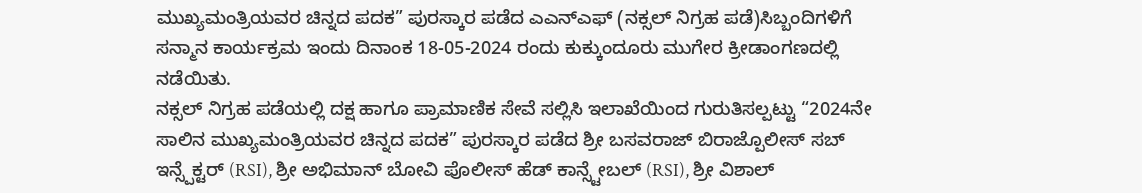ಮುಖ್ಯಮಂತ್ರಿಯವರ ಚಿನ್ನದ ಪದಕ” ಪುರಸ್ಕಾರ ಪಡೆದ ಎಎನ್ಎಫ್ (ನಕ್ಸಲ್ ನಿಗ್ರಹ ಪಡೆ)ಸಿಬ್ಬಂದಿಗಳಿಗೆ ಸನ್ಮಾನ ಕಾರ್ಯಕ್ರಮ ಇಂದು ದಿನಾಂಕ 18-05-2024 ರಂದು ಕುಕ್ಕುಂದೂರು ಮುಗೇರ ಕ್ರೀಡಾಂಗಣದಲ್ಲಿ ನಡೆಯಿತು.
ನಕ್ಸಲ್ ನಿಗ್ರಹ ಪಡೆಯಲ್ಲಿ ದಕ್ಷ ಹಾಗೂ ಪ್ರಾಮಾಣಿಕ ಸೇವೆ ಸಲ್ಲಿಸಿ ಇಲಾಖೆಯಿಂದ ಗುರುತಿಸಲ್ಪಟ್ಟು “2024ನೇ ಸಾಲಿನ ಮುಖ್ಯಮಂತ್ರಿಯವರ ಚಿನ್ನದ ಪದಕ” ಪುರಸ್ಕಾರ ಪಡೆದ ಶ್ರೀ ಬಸವರಾಜ್ ಬಿರಾಜ್ಪೊಲೀಸ್ ಸಬ್ ಇನ್ಸ್ಪೆಕ್ಟರ್ (RSI), ಶ್ರೀ ಅಭಿಮಾನ್ ಬೋವಿ ಪೊಲೀಸ್ ಹೆಡ್ ಕಾನ್ಸ್ಟೇಬಲ್ (RSI), ಶ್ರೀ ವಿಶಾಲ್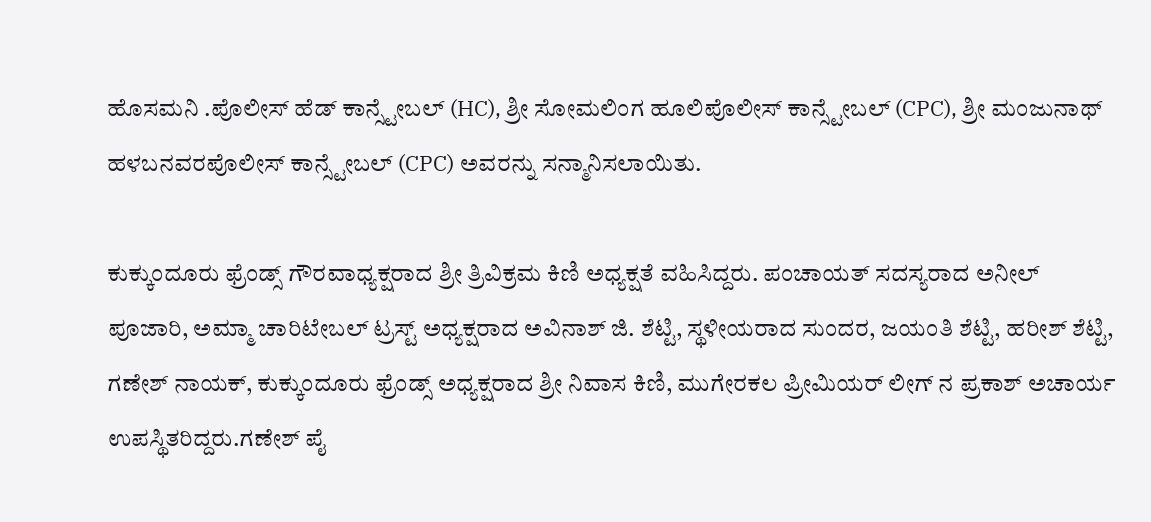ಹೊಸಮನಿ .ಪೊಲೀಸ್ ಹೆಡ್ ಕಾನ್ಸ್ಟೇಬಲ್ (HC), ಶ್ರೀ ಸೋಮಲಿಂಗ ಹೂಲಿಪೊಲೀಸ್ ಕಾನ್ಸ್ಟೇಬಲ್ (CPC), ಶ್ರೀ ಮಂಜುನಾಥ್ ಹಳಬನವರಪೊಲೀಸ್ ಕಾನ್ಸ್ಟೇಬಲ್ (CPC) ಅವರನ್ನು ಸನ್ಮಾನಿಸಲಾಯಿತು.

ಕುಕ್ಕುಂದೂರು ಫ್ರೆಂಡ್ಸ್ ಗೌರವಾಧ್ಯಕ್ಷರಾದ ಶ್ರೀ ತ್ರಿವಿಕ್ರಮ ಕಿಣಿ ಅಧ್ಯಕ್ಷತೆ ವಹಿಸಿದ್ದರು. ಪಂಚಾಯತ್ ಸದಸ್ಯರಾದ ಅನೀಲ್ ಪೂಜಾರಿ, ಅಮ್ಮಾ ಚಾರಿಟೇಬಲ್ ಟ್ರಸ್ಟ್ ಅಧ್ಯಕ್ಷರಾದ ಅವಿನಾಶ್ ಜಿ. ಶೆಟ್ಟಿ, ಸ್ಥಳೀಯರಾದ ಸುಂದರ, ಜಯಂತಿ ಶೆಟ್ಟಿ, ಹರೀಶ್ ಶೆಟ್ಟಿ, ಗಣೇಶ್ ನಾಯಕ್, ಕುಕ್ಕುಂದೂರು ಫ್ರೆಂಡ್ಸ್ ಅಧ್ಯಕ್ಷರಾದ ಶ್ರೀ ನಿವಾಸ ಕಿಣಿ, ಮುಗೇರಕಲ ಪ್ರೀಮಿಯರ್ ಲೀಗ್ ನ ಪ್ರಕಾಶ್ ಅಚಾರ್ಯ ಉಪಸ್ಥಿತರಿದ್ದರು.ಗಣೇಶ್ ಪೈ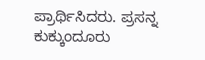ಪ್ರಾರ್ಥಿಸಿದರು. ಪ್ರಸನ್ನ ಕುಕ್ಕುಂದೂರು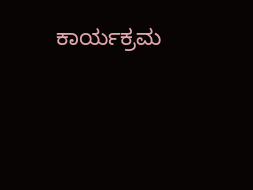ಕಾರ್ಯಕ್ರಮ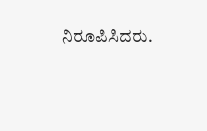ನಿರೂಪಿಸಿದರು.